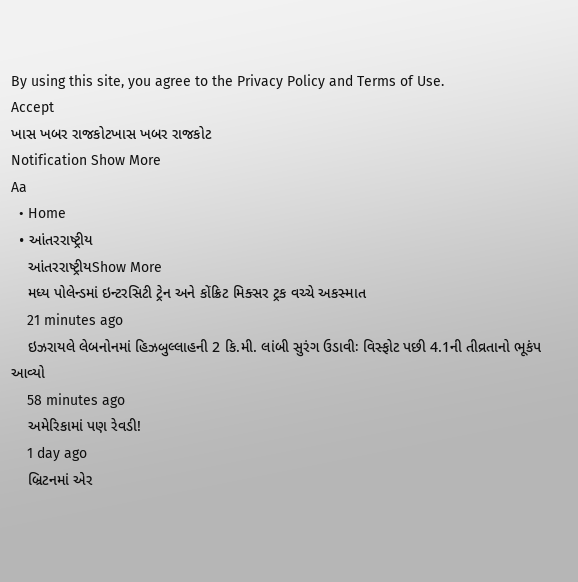By using this site, you agree to the Privacy Policy and Terms of Use.
Accept
ખાસ ખબર રાજકોટખાસ ખબર રાજકોટ
Notification Show More
Aa
  • Home
  • આંતરરાષ્ટ્રીય
    આંતરરાષ્ટ્રીયShow More
    મધ્ય પોલેન્ડમાં ઇન્ટરસિટી ટ્રેન અને કોંક્રિટ મિક્સર ટ્રક વચ્ચે અકસ્માત
    21 minutes ago
    ઇઝરાયલે લેબનોનમાં હિઝબુલ્લાહની 2 કિ.મી. લાંબી સુરંગ ઉડાવીઃ વિસ્ફોટ પછી 4.1ની તીવ્રતાનો ભૂકંપ આવ્યો
    58 minutes ago
    અમેરિકામાં પણ રેવડી!
    1 day ago
    બ્રિટનમાં એર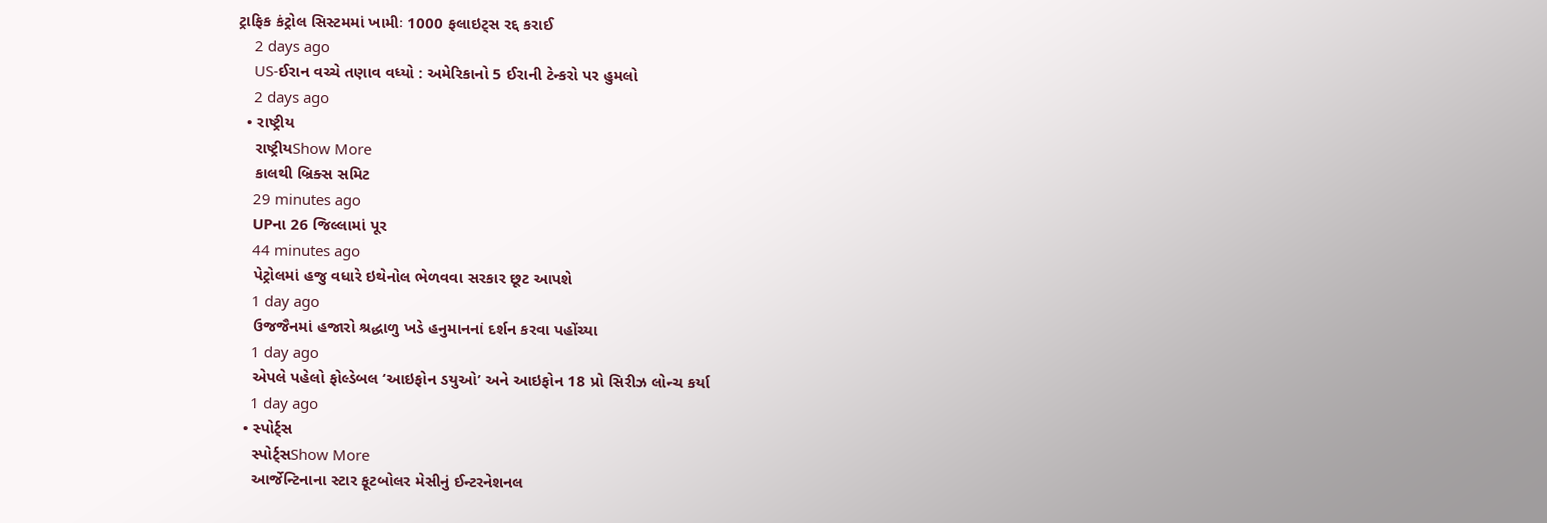ટ્રાફિક કંટ્રોલ સિસ્ટમમાં ખામીઃ 1000 ફલાઇટ્સ રદ્દ કરાઈ
    2 days ago
    US-ઈરાન વચ્ચે તણાવ વધ્યો : અમેરિકાનો 5 ઈરાની ટેન્કરો પર હુમલો
    2 days ago
  • રાષ્ટ્રીય
    રાષ્ટ્રીયShow More
    કાલથી બ્રિક્સ સમિટ
    29 minutes ago
    UPના 26 જિલ્લામાં પૂર
    44 minutes ago
    પેટ્રોલમાં હજુ વધારે ઇથેનોલ ભેળવવા સરકાર છૂટ આપશે
    1 day ago
    ઉજજૈનમાં હજારો શ્રદ્ધાળુ ખડે હનુમાનનાં દર્શન કરવા પહોંચ્યા
    1 day ago
    એપલે પહેલો ફોલ્ડેબલ ‘આઇફોન ડયુઓ’ અને આઇફોન 18 પ્રો સિરીઝ લોન્ચ કર્યા
    1 day ago
  • સ્પોર્ટ્સ
    સ્પોર્ટ્સShow More
    આર્જેન્ટિનાના સ્ટાર ફૂટબોલર મેસીનું ઈન્ટરનેશનલ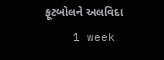ફૂટબોલને અલવિદા
    1 week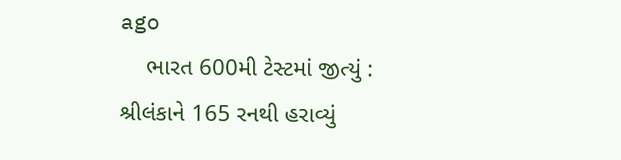ago
    ભારત 600મી ટેસ્ટમાં જીત્યું : શ્રીલંકાને 165 રનથી હરાવ્યું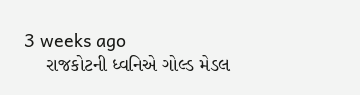3 weeks ago
    રાજકોટની ધ્વનિએ ગોલ્ડ મેડલ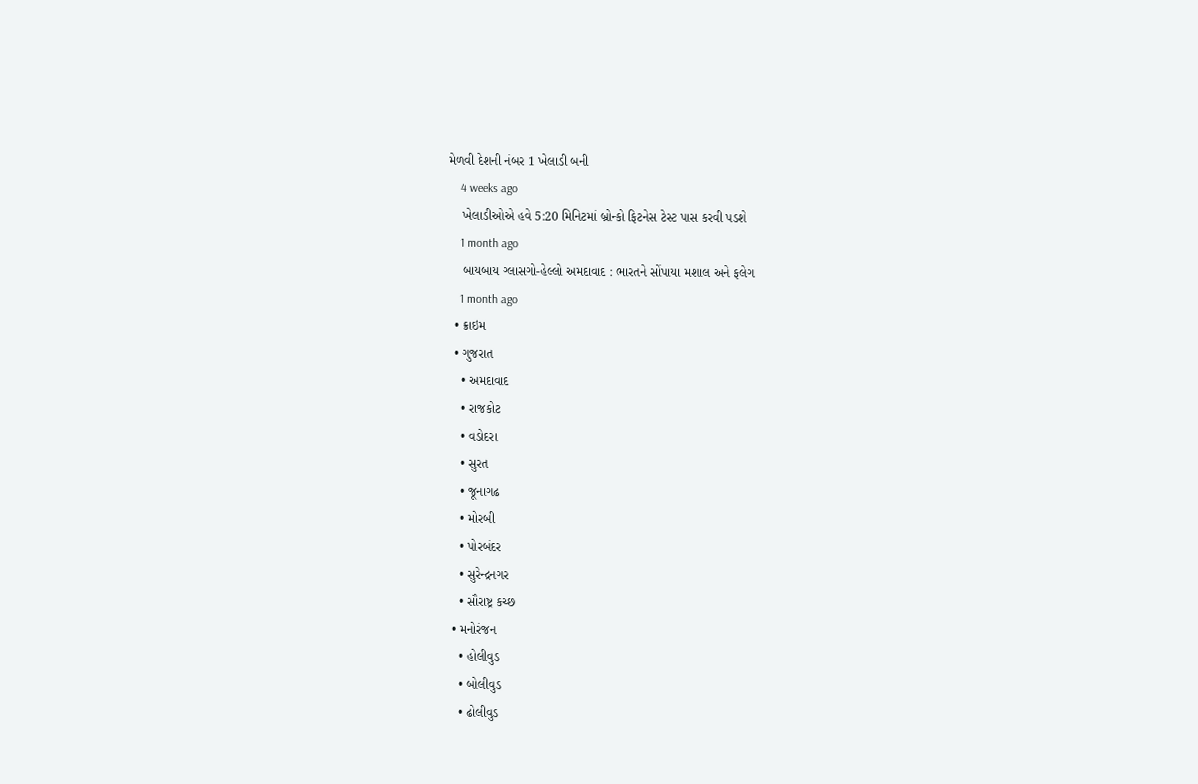મેળવી દેશની નંબર 1 ખેલાડી બની
    4 weeks ago
    ખેલાડીઓએ હવે 5:20 મિનિટમાં બ્રોન્કો ફિટનેસ ટેસ્ટ પાસ કરવી પડશે
    1 month ago
    બાયબાય ગ્લાસગો-હેલ્લો અમદાવાદ : ભારતને સોંપાયા મશાલ અને ફલેગ
    1 month ago
  • ક્રાઇમ
  • ગુજરાત
    • અમદાવાદ
    • રાજકોટ
    • વડોદરા
    • સુરત
    • જૂનાગઢ
    • મોરબી
    • પોરબંદર
    • સુરેન્દ્રનગર
    • સૌરાષ્ટ્ર કચ્છ
  • મનોરંજન
    • હોલીવુડ
    • બોલીવુડ
    • ઢોલીવુડ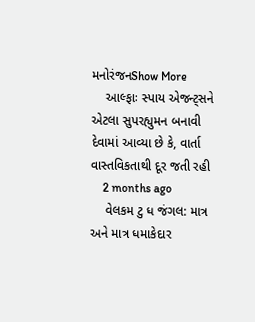મનોરંજનShow More
    આલ્ફાઃ સ્પાય એજન્ટ્સને એટલા સુપરહ્યુમન બનાવી દેવામાં આવ્યા છે કે, વાર્તા વાસ્તવિકતાથી દૂર જતી રહી
    2 months ago
    વેલકમ ટુ ધ જંગલ: માત્ર અને માત્ર ધમાકેદાર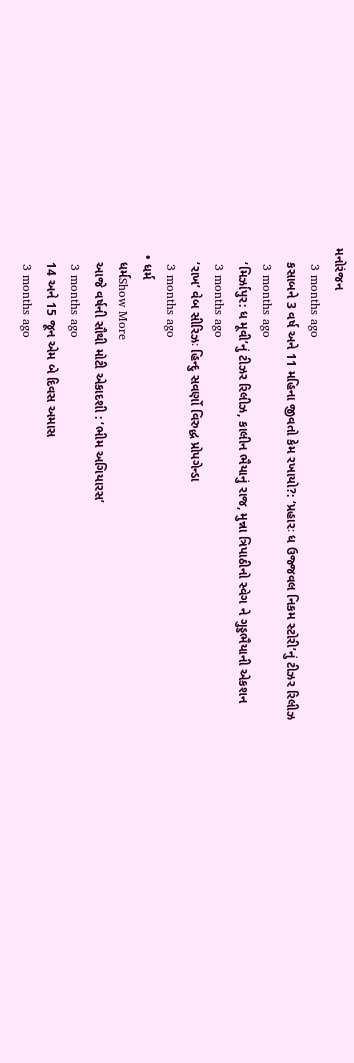મનોરંજન
    3 months ago
    કસાબને 3 વર્ષ અને 11 મહિના જીવતો કેમ રખાયો?: ‘પ્રહારઃ ધ ઉજ્જવલ નિકમ સ્ટોરી’નું ટીઝર રિલીઝ
    3 months ago
    ‘મિર્ઝાપુર: ધ મૂવી’નું ટીઝર રિલીઝ, કાલીન ભૈયાનું રાજ, મુન્ના ત્રિપાઠીનો સ્વેગ ને ગુડ્ડભૈયાની એકશન
    3 months ago
    ‘રાખ’ વેબ સીરિઝઃ હિન્દુ સવર્ણો વિરુદ્ધ પ્રોપગેન્ડા
    3 months ago
  • ધર્મ
    ધર્મShow More
    આજે વર્ષની સૌથી મોટી એકાદશી : ‘ભીમ અગિયારસ’
    3 months ago
    14 અને 15 જૂન એમ બે દિવસ અમાસ
    3 months ago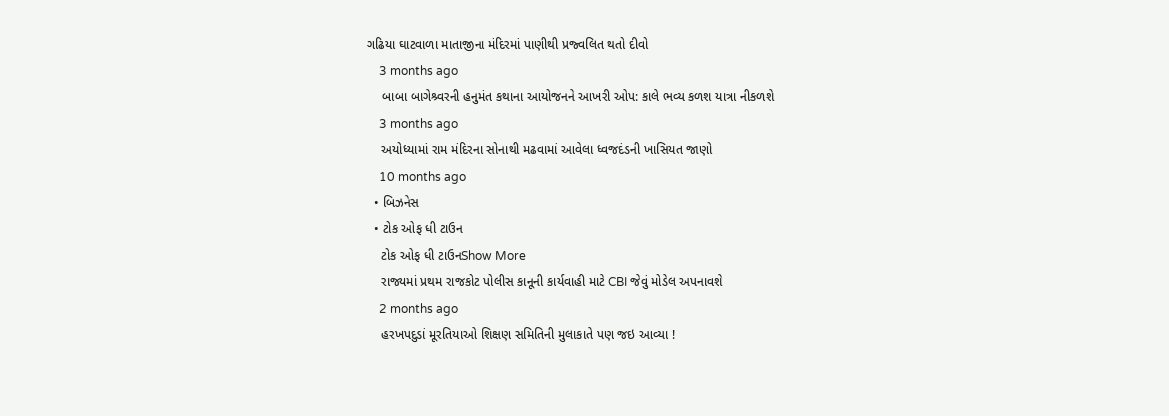ગઢિયા ઘાટવાળા માતાજીના મંદિરમાં પાણીથી પ્રજ્વલિત થતો દીવો
    3 months ago
    બાબા બાગેશ્ર્વરની હનુમંત કથાના આયોજનને આખરી ઓપ: કાલે ભવ્ય કળશ યાત્રા નીકળશે
    3 months ago
    અયોધ્યામાં રામ મંદિરના સોનાથી મઢવામાં આવેલા ધ્વજદંડની ખાસિયત જાણો
    10 months ago
  • બિઝનેસ
  • ટોક ઓફ ધી ટાઉન
    ટોક ઓફ ધી ટાઉનShow More
    રાજ્યમાં પ્રથમ રાજકોટ પોલીસ કાનૂની કાર્યવાહી માટે CBI જેવું મોડેલ અપનાવશે
    2 months ago
    હરખપદુડાં મૂરતિયાઓ શિક્ષણ સમિતિની મુલાકાતે પણ જઇ આવ્યા !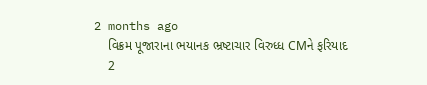2 months ago
    વિક્રમ પૂજારાના ભયાનક ભ્રષ્ટાચાર વિરુધ્ધ CMને ફરિયાદ
    2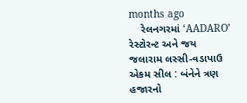months ago
    રેલનગરમાં ‘AADARO’ રેસ્ટોરન્ટ અને જય જલારામ લસ્સી-વડાપાઉ એકમ સીલ : બંનેને ત્રણ હજારનો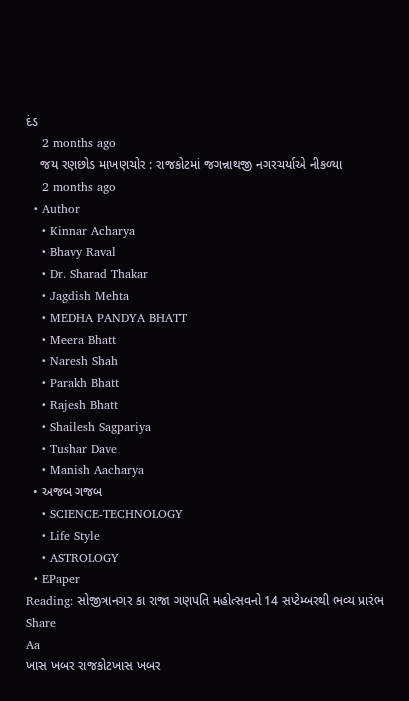દંડ
    2 months ago
    જય રણછોડ માખણચોર : રાજકોટમાં જગન્નાથજી નગરચર્યાએ નીકળ્યા
    2 months ago
  • Author
    • Kinnar Acharya
    • Bhavy Raval
    • Dr. Sharad Thakar
    • Jagdish Mehta
    • MEDHA PANDYA BHATT
    • Meera Bhatt
    • Naresh Shah
    • Parakh Bhatt
    • Rajesh Bhatt
    • Shailesh Sagpariya
    • Tushar Dave
    • Manish Aacharya
  • અજબ ગજબ
    • SCIENCE-TECHNOLOGY
    • Life Style
    • ASTROLOGY
  • EPaper
Reading: સોજીત્રાનગર કા રાજા ગણપતિ મહોત્સવનો 14 સપ્ટેમ્બરથી ભવ્ય પ્રારંભ
Share
Aa
ખાસ ખબર રાજકોટખાસ ખબર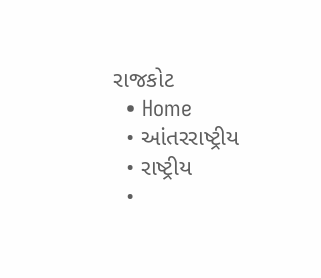રાજકોટ
  • Home
  • આંતરરાષ્ટ્રીય
  • રાષ્ટ્રીય
  •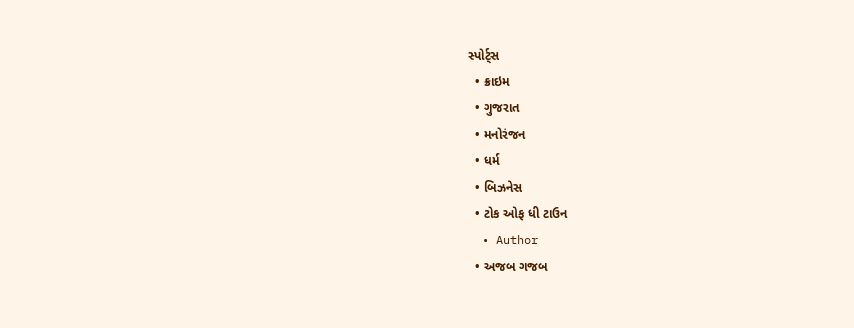સ્પોર્ટ્સ
  • ક્રાઇમ
  • ગુજરાત
  • મનોરંજન
  • ધર્મ
  • બિઝનેસ
  • ટોક ઓફ ધી ટાઉન
  • Author
  • અજબ ગજબ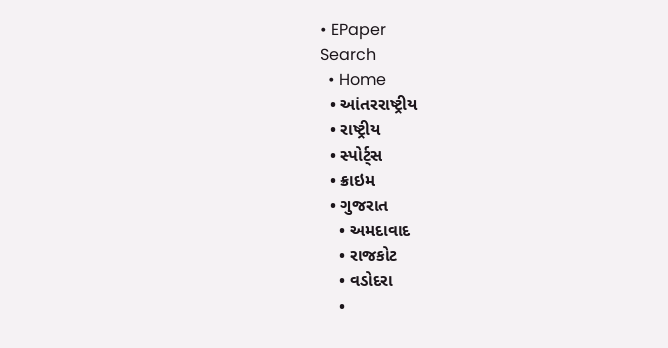• EPaper
Search
  • Home
  • આંતરરાષ્ટ્રીય
  • રાષ્ટ્રીય
  • સ્પોર્ટ્સ
  • ક્રાઇમ
  • ગુજરાત
    • અમદાવાદ
    • રાજકોટ
    • વડોદરા
    •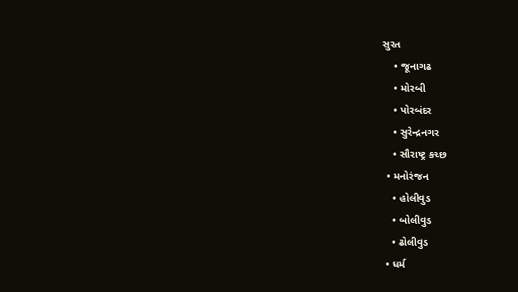સુરત
    • જૂનાગઢ
    • મોરબી
    • પોરબંદર
    • સુરેન્દ્રનગર
    • સૌરાષ્ટ્ર કચ્છ
  • મનોરંજન
    • હોલીવુડ
    • બોલીવુડ
    • ઢોલીવુડ
  • ધર્મ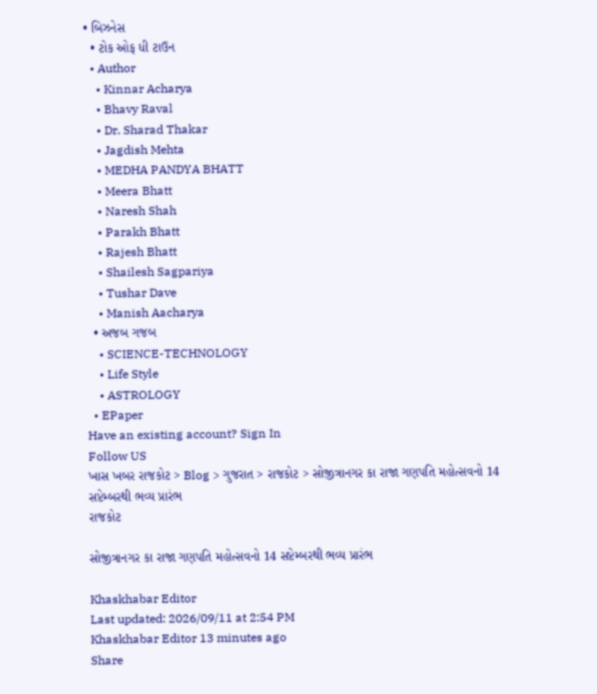• બિઝનેસ
  • ટોક ઓફ ધી ટાઉન
  • Author
    • Kinnar Acharya
    • Bhavy Raval
    • Dr. Sharad Thakar
    • Jagdish Mehta
    • MEDHA PANDYA BHATT
    • Meera Bhatt
    • Naresh Shah
    • Parakh Bhatt
    • Rajesh Bhatt
    • Shailesh Sagpariya
    • Tushar Dave
    • Manish Aacharya
  • અજબ ગજબ
    • SCIENCE-TECHNOLOGY
    • Life Style
    • ASTROLOGY
  • EPaper
Have an existing account? Sign In
Follow US
ખાસ ખબર રાજકોટ > Blog > ગુજરાત > રાજકોટ > સોજીત્રાનગર કા રાજા ગણપતિ મહોત્સવનો 14 સપ્ટેમ્બરથી ભવ્ય પ્રારંભ
રાજકોટ

સોજીત્રાનગર કા રાજા ગણપતિ મહોત્સવનો 14 સપ્ટેમ્બરથી ભવ્ય પ્રારંભ

Khaskhabar Editor
Last updated: 2026/09/11 at 2:54 PM
Khaskhabar Editor 13 minutes ago
Share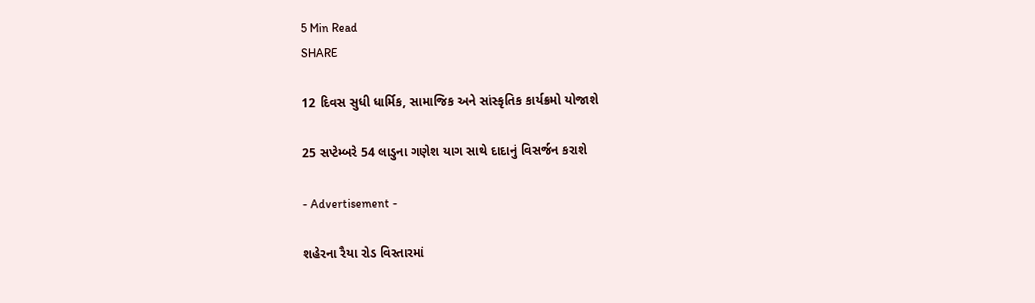5 Min Read
SHARE

12 દિવસ સુધી ધાર્મિક, સામાજિક અને સાંસ્કૃતિક કાર્યક્રમો યોજાશે

25 સપ્ટેમ્બરે 54 લાડુના ગણેશ યાગ સાથે દાદાનું વિસર્જન કરાશે

- Advertisement -

શહેરના રૈયા રોડ વિસ્તારમાં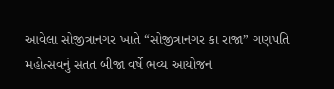આવેલા સોજીત્રાનગર ખાતે “સોજીત્રાનગર કા રાજા” ગણપતિ મહોત્સવનું સતત બીજા વર્ષે ભવ્ય આયોજન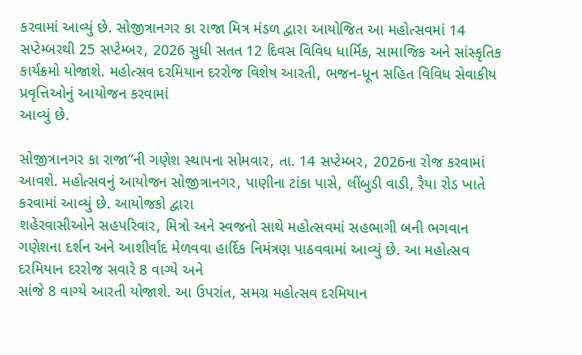કરવામાં આવ્યું છે. સોજીત્રાનગર કા રાજા મિત્ર મંડળ દ્વારા આયોજિત આ મહોત્સવમાં 14
સપ્ટેમ્બરથી 25 સપ્ટેમ્બર, 2026 સુધી સતત 12 દિવસ વિવિધ ધાર્મિક, સામાજિક અને સાંસ્કૃતિક કાર્યક્રમો યોજાશે. મહોત્સવ દરમિયાન દરરોજ વિશેષ આરતી, ભજન-ધૂન સહિત વિવિધ સેવાકીય પ્રવૃત્તિઓનું આયોજન કરવામાં
આવ્યું છે.

સોજીત્રાનગર કા રાજા”ની ગણેશ સ્થાપના સોમવાર, તા. 14 સપ્ટેમ્બર, 2026ના રોજ કરવામાં આવશે. મહોત્સવનું આયોજન સોજીત્રાનગર, પાણીના ટાંકા પાસે, લીંબુડી વાડી, રૈયા રોડ ખાતે કરવામાં આવ્યું છે. આયોજકો દ્વારા
શહેરવાસીઓને સહપરિવાર, મિત્રો અને સ્વજનો સાથે મહોત્સવમાં સહભાગી બની ભગવાન ગણેશના દર્શન અને આશીર્વાદ મેળવવા હાર્દિક નિમંત્રણ પાઠવવામાં આવ્યું છે. આ મહોત્સવ દરમિયાન દરરોજ સવારે 8 વાગ્યે અને
સાંજે 8 વાગ્યે આરતી યોજાશે. આ ઉપરાંત, સમગ્ર મહોત્સવ દરમિયાન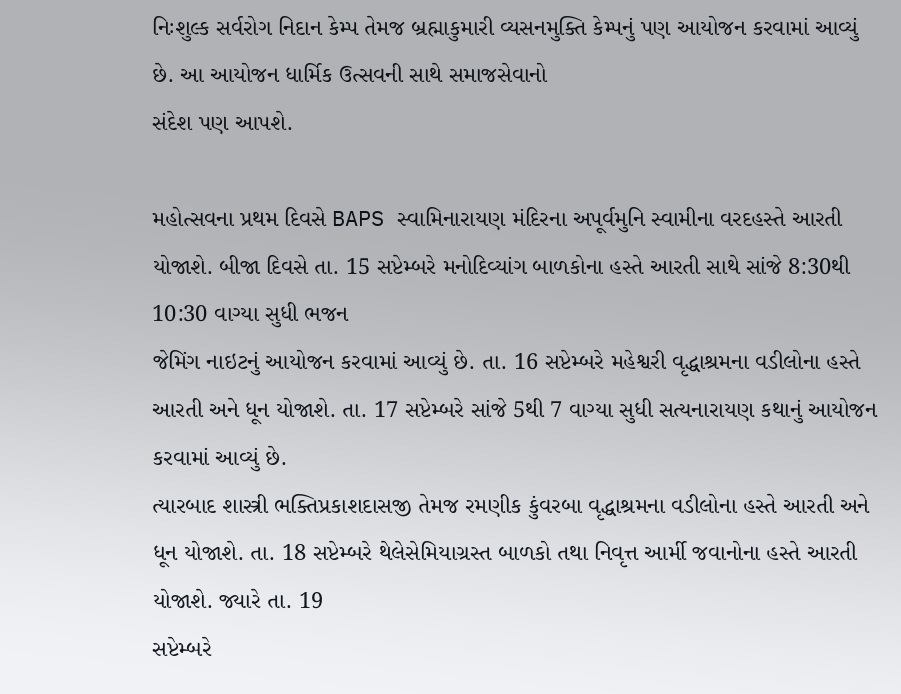નિઃશુલ્ક સર્વરોગ નિદાન કેમ્પ તેમજ બ્રહ્માકુમારી વ્યસનમુક્તિ કેમ્પનું પણ આયોજન કરવામાં આવ્યું છે. આ આયોજન ધાર્મિક ઉત્સવની સાથે સમાજસેવાનો
સંદેશ પણ આપશે.

મહોત્સવના પ્રથમ દિવસે BAPS સ્વામિનારાયણ મંદિરના અપૂર્વમુનિ સ્વામીના વરદહસ્તે આરતી યોજાશે. બીજા દિવસે તા. 15 સપ્ટેમ્બરે મનોદિવ્યાંગ બાળકોના હસ્તે આરતી સાથે સાંજે 8:30થી 10:30 વાગ્યા સુધી ભજન
જેમિંગ નાઇટનું આયોજન કરવામાં આવ્યું છે. તા. 16 સપ્ટેમ્બરે મહેશ્વરી વૃદ્ધાશ્રમના વડીલોના હસ્તે આરતી અને ધૂન યોજાશે. તા. 17 સપ્ટેમ્બરે સાંજે 5થી 7 વાગ્યા સુધી સત્યનારાયણ કથાનું આયોજન કરવામાં આવ્યું છે.
ત્યારબાદ શાસ્ત્રી ભક્તિપ્રકાશદાસજી તેમજ રમણીક કુંવરબા વૃદ્ધાશ્રમના વડીલોના હસ્તે આરતી અને ધૂન યોજાશે. તા. 18 સપ્ટેમ્બરે થેલેસેમિયાગ્રસ્ત બાળકો તથા નિવૃત્ત આર્મી જવાનોના હસ્તે આરતી યોજાશે. જ્યારે તા. 19
સપ્ટેમ્બરે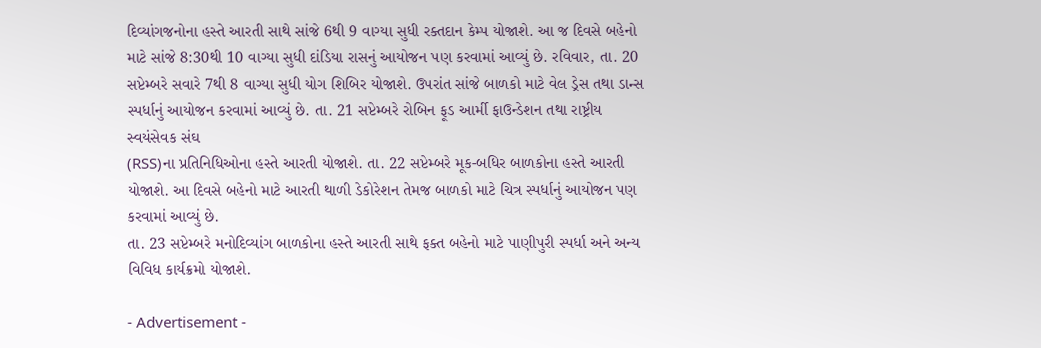દિવ્યાંગજનોના હસ્તે આરતી સાથે સાંજે 6થી 9 વાગ્યા સુધી રક્તદાન કેમ્પ યોજાશે. આ જ દિવસે બહેનો માટે સાંજે 8:30થી 10 વાગ્યા સુધી દાંડિયા રાસનું આયોજન પણ કરવામાં આવ્યું છે. રવિવાર, તા. 20
સપ્ટેમ્બરે સવારે 7થી 8 વાગ્યા સુધી યોગ શિબિર યોજાશે. ઉપરાંત સાંજે બાળકો માટે વેલ ડ્રેસ તથા ડાન્સ સ્પર્ધાનું આયોજન કરવામાં આવ્યું છે. તા. 21 સપ્ટેમ્બરે રોબિન ફૂડ આર્મી ફાઉન્ડેશન તથા રાષ્ટ્રીય સ્વયંસેવક સંઘ
(RSS)ના પ્રતિનિધિઓના હસ્તે આરતી યોજાશે. તા. 22 સપ્ટેમ્બરે મૂક-બધિર બાળકોના હસ્તે આરતી યોજાશે. આ દિવસે બહેનો માટે આરતી થાળી ડેકોરેશન તેમજ બાળકો માટે ચિત્ર સ્પર્ધાનું આયોજન પણ કરવામાં આવ્યું છે.
તા. 23 સપ્ટેમ્બરે મનોદિવ્યાંગ બાળકોના હસ્તે આરતી સાથે ફક્ત બહેનો માટે પાણીપુરી સ્પર્ધા અને અન્ય વિવિધ કાર્યક્રમો યોજાશે.

- Advertisement -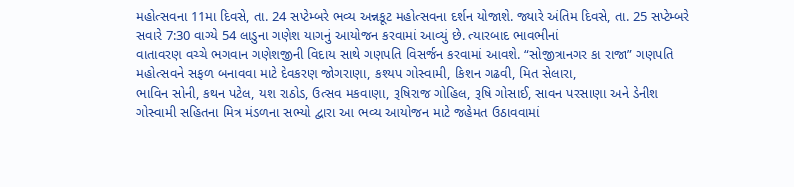મહોત્સવના 11મા દિવસે, તા. 24 સપ્ટેમ્બરે ભવ્ય અન્નકૂટ મહોત્સવના દર્શન યોજાશે. જ્યારે અંતિમ દિવસે, તા. 25 સપ્ટેમ્બરે સવારે 7:30 વાગ્યે 54 લાડુના ગણેશ યાગનું આયોજન કરવામાં આવ્યું છે. ત્યારબાદ ભાવભીનાં
વાતાવરણ વચ્ચે ભગવાન ગણેશજીની વિદાય સાથે ગણપતિ વિસર્જન કરવામાં આવશે. “સોજીત્રાનગર કા રાજા” ગણપતિ મહોત્સવને સફળ બનાવવા માટે દેવકરણ જોગરાણા, કશ્યપ ગોસ્વામી, કિશન ગઢવી, મિત સેલારા,
ભાવિન સોની, કથન પટેલ, યશ રાઠોડ, ઉત્સવ મકવાણા, રૂષિરાજ ગોહિલ, રૂષિ ગોસાઈ, સાવન પરસાણા અને ડેનીશ ગોસ્વામી સહિતના મિત્ર મંડળના સભ્યો દ્વારા આ ભવ્ય આયોજન માટે જહેમત ઉઠાવવામાં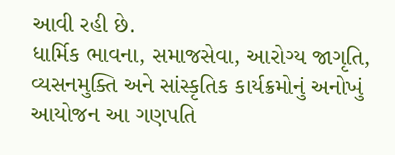આવી રહી છે.
ધાર્મિક ભાવના, સમાજસેવા, આરોગ્ય જાગૃતિ, વ્યસનમુક્તિ અને સાંસ્કૃતિક કાર્યક્રમોનું અનોખું આયોજન આ ગણપતિ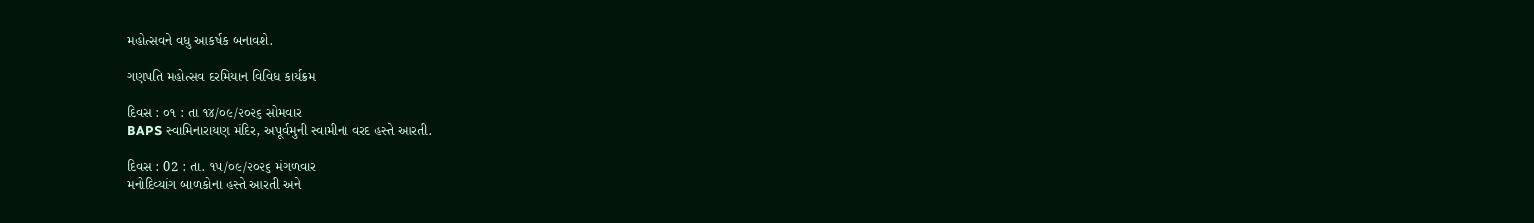મહોત્સવને વધુ આકર્ષક બનાવશે.

ગણપતિ મહોત્સવ દરમિયાન વિવિધ કાર્યક્રમ

દિવસ : ૦૧ : તા ૧૪/૦૯/૨૦૨૬ સોમવાર
BAPS સ્વામિનારાયણ મંદિર, અપૂર્વમુની સ્વામીના વરદ હસ્તે આરતી.

દિવસ : 02 : તા. ૧૫/૦૯/૨૦૨૬ મંગળવાર
મનોદિવ્યાંગ બાળકોના હસ્તે આરતી અને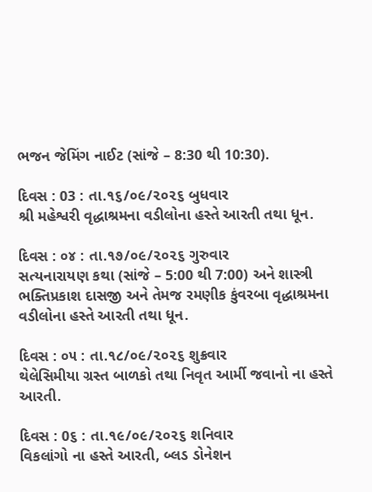ભજન જેમિંગ નાઈટ (સાંજે – 8:30 થી 10:30).

દિવસ : 03 : તા.૧૬/૦૯/૨૦૨૬ બુધવાર
શ્રી મહેશ્વરી વૃદ્ધાશ્રમના વડીલોના હસ્તે આરતી તથા ધૂન.

દિવસ : ૦૪ : તા.૧૭/૦૯/૨૦૨૬ ગુરુવાર
સત્યનારાયણ કથા (સાંજે – 5:00 થી 7:00) અને શાસ્ત્રી ભક્તિપ્રકાશ દાસજી અને તેમજ રમણીક કુંવરબા વૃદ્ધાશ્રમના વડીલોના હસ્તે આરતી તથા ધૂન.

દિવસ : ૦૫ : તા.૧૮/૦૯/૨૦૨૬ શુક્રવાર
થેલેસિમીયા ગ્રસ્ત બાળકો તથા નિવૃત આર્મી જવાનો ના હસ્તે આરતી.

દિવસ : 0૬ : તા.૧૯/૦૯/૨૦૨૬ શનિવાર
વિકલાંગો ના હસ્તે આરતી, બ્લડ ડોનેશન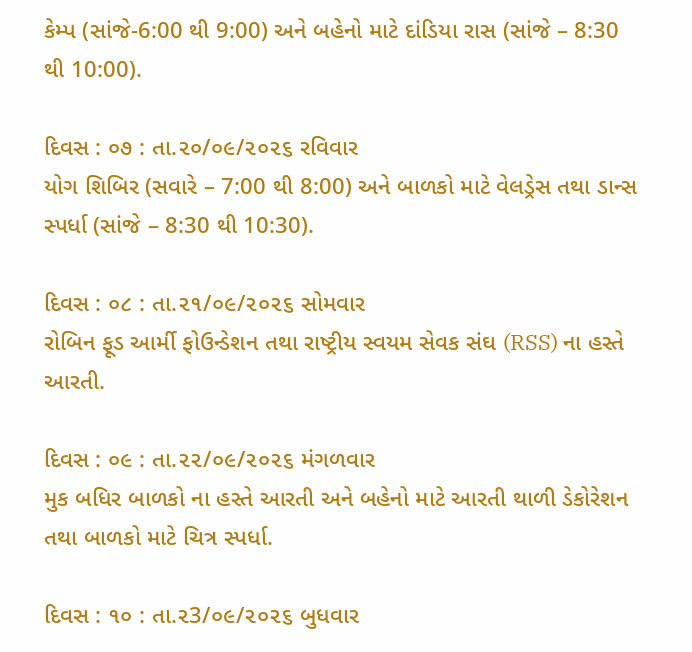કેમ્પ (સાંજે-6:00 થી 9:00) અને બહેનો માટે દાંડિયા રાસ (સાંજે – 8:30 થી 10:00).

દિવસ : ૦૭ : તા.૨૦/૦૯/૨૦૨૬ રવિવાર
યોગ શિબિર (સવારે – 7:00 થી 8:00) અને બાળકો માટે વેલડ્રેસ તથા ડાન્સ સ્પર્ધા (સાંજે – 8:30 થી 10:30).

દિવસ : ૦૮ : તા.૨૧/૦૯/૨૦૨૬ સોમવાર
રોબિન ફૂડ આર્મી ફોઉન્ડેશન તથા રાષ્ટ્રીય સ્વયમ સેવક સંઘ (RSS) ના હસ્તે આરતી.

દિવસ : ૦૯ : તા.૨૨/૦૯/૨૦૨૬ મંગળવાર
મુક બધિર બાળકો ના હસ્તે આરતી અને બહેનો માટે આરતી થાળી ડેકોરેશન તથા બાળકો માટે ચિત્ર સ્પર્ધા.

દિવસ : ૧૦ : તા.૨3/૦૯/૨૦૨૬ બુધવાર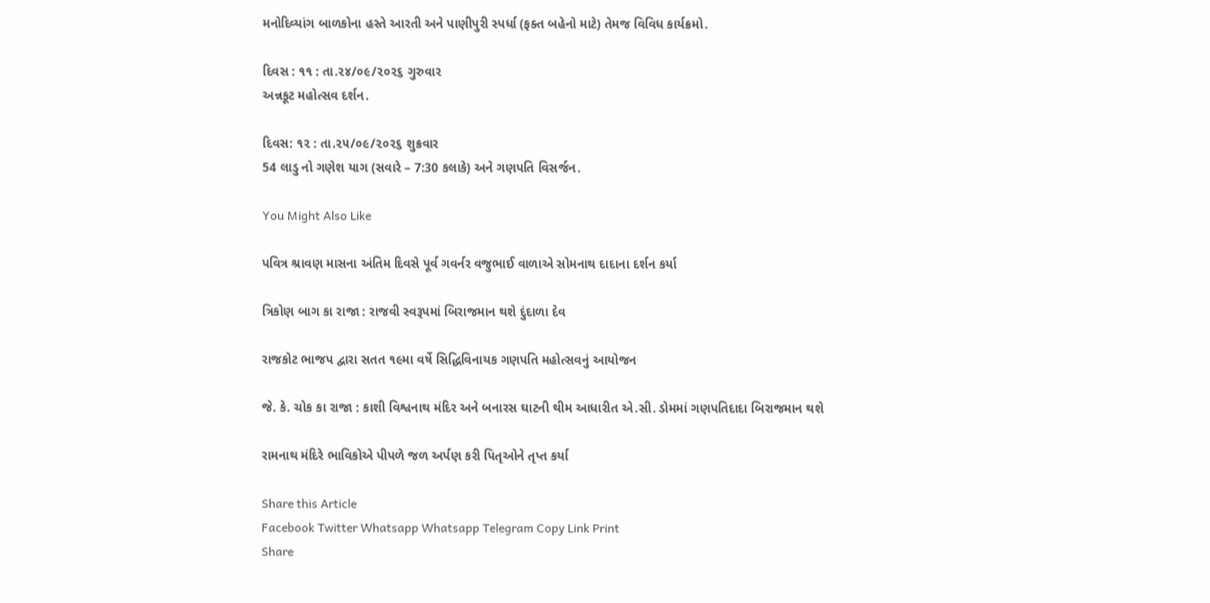મનોદિવ્યાંગ બાળકોના હસ્તે આરતી અને પાણીપુરી સ્પર્ધા (ફક્ત બહેનો માટે) તેમજ વિવિધ કાર્યક્રમો.

દિવસ : ૧૧ : તા.૨૪/૦૯/૨૦૨૬ ગુરુવાર
અન્નકૂટ મહોત્સવ દર્શન.

દિવસ: ૧૨ : તા.૨૫/૦૯/૨૦૨૬ શુક્રવાર
54 લાડુ નો ગણેશ યાગ (સવારે – 7:30 કલાકે) અને ગણપતિ વિસર્જન.

You Might Also Like

પવિત્ર શ્રાવણ માસના અંતિમ દિવસે પૂર્વ ગવર્નર વજુભાઈ વાળાએ સોમનાથ દાદાના દર્શન કર્યા

ત્રિકોણ બાગ કા રાજા : રાજવી સ્વરૂપમાં બિરાજમાન થશે દુંદાળા દેવ

રાજકોટ ભાજપ દ્વારા સતત ૧૯મા વર્ષે સિદ્ધિવિનાયક ગણપતિ મહોત્સવનું આયોજન

જે. કે. ચોક કા રાજા : કાશી વિશ્વનાથ મંદિર અને બનારસ ઘાટની થીમ આધારીત એ.સી. ડોમમાં ગણપતિદાદા બિરાજમાન થશે

રામનાથ મંદિરે ભાવિકોએ પીપળે જળ અર્પણ કરી પિતૃઓને તૃપ્ત કર્યા

Share this Article
Facebook Twitter Whatsapp Whatsapp Telegram Copy Link Print
Share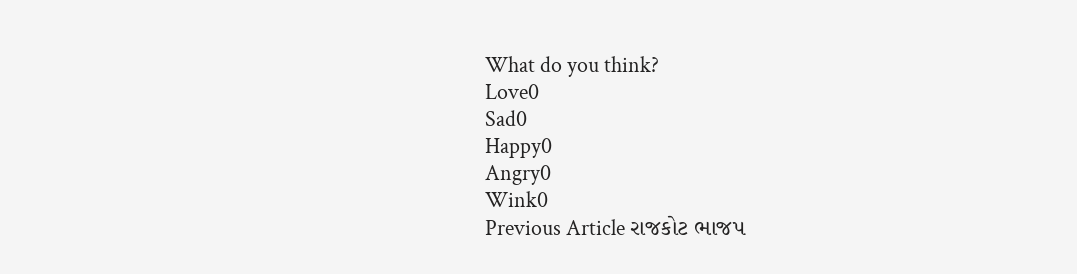What do you think?
Love0
Sad0
Happy0
Angry0
Wink0
Previous Article રાજકોટ ભાજપ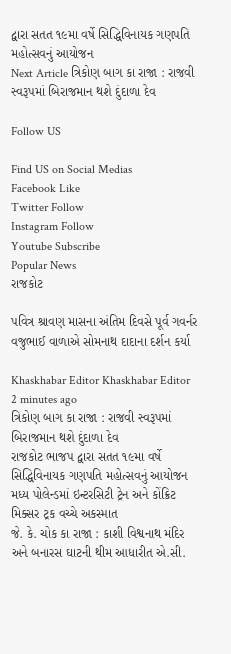દ્વારા સતત ૧૯મા વર્ષે સિદ્ધિવિનાયક ગણપતિ મહોત્સવનું આયોજન
Next Article ત્રિકોણ બાગ કા રાજા : રાજવી સ્વરૂપમાં બિરાજમાન થશે દુંદાળા દેવ

Follow US

Find US on Social Medias
Facebook Like
Twitter Follow
Instagram Follow
Youtube Subscribe
Popular News
રાજકોટ

પવિત્ર શ્રાવણ માસના અંતિમ દિવસે પૂર્વ ગવર્નર વજુભાઈ વાળાએ સોમનાથ દાદાના દર્શન કર્યા

Khaskhabar Editor Khaskhabar Editor 2 minutes ago
ત્રિકોણ બાગ કા રાજા : રાજવી સ્વરૂપમાં બિરાજમાન થશે દુંદાળા દેવ
રાજકોટ ભાજપ દ્વારા સતત ૧૯મા વર્ષે સિદ્ધિવિનાયક ગણપતિ મહોત્સવનું આયોજન
મધ્ય પોલેન્ડમાં ઇન્ટરસિટી ટ્રેન અને કોંક્રિટ મિક્સર ટ્રક વચ્ચે અકસ્માત
જે. કે. ચોક કા રાજા : કાશી વિશ્વનાથ મંદિર અને બનારસ ઘાટની થીમ આધારીત એ.સી.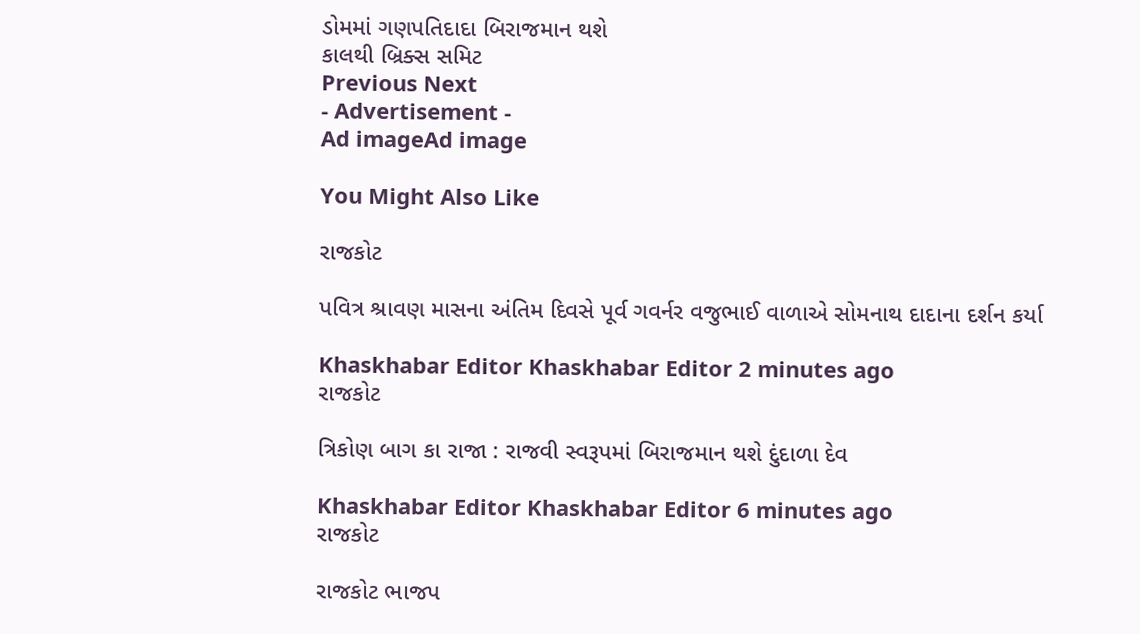ડોમમાં ગણપતિદાદા બિરાજમાન થશે
કાલથી બ્રિક્સ સમિટ
Previous Next
- Advertisement -
Ad imageAd image

You Might Also Like

રાજકોટ

પવિત્ર શ્રાવણ માસના અંતિમ દિવસે પૂર્વ ગવર્નર વજુભાઈ વાળાએ સોમનાથ દાદાના દર્શન કર્યા

Khaskhabar Editor Khaskhabar Editor 2 minutes ago
રાજકોટ

ત્રિકોણ બાગ કા રાજા : રાજવી સ્વરૂપમાં બિરાજમાન થશે દુંદાળા દેવ

Khaskhabar Editor Khaskhabar Editor 6 minutes ago
રાજકોટ

રાજકોટ ભાજપ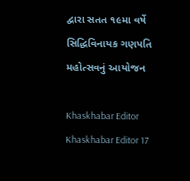દ્વારા સતત ૧૯મા વર્ષે સિદ્ધિવિનાયક ગણપતિ મહોત્સવનું આયોજન

Khaskhabar Editor Khaskhabar Editor 17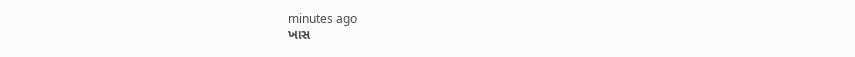minutes ago
ખાસ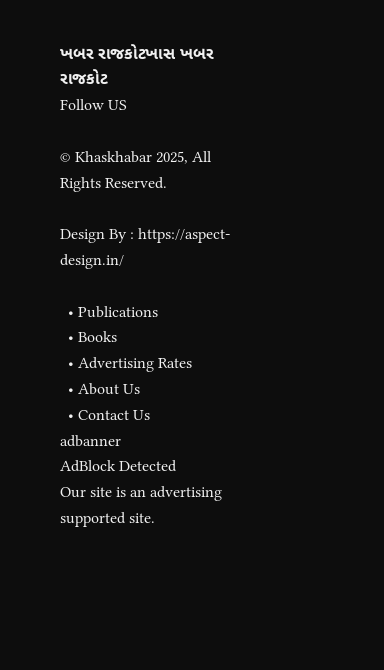ખબર રાજકોટખાસ ખબર રાજકોટ
Follow US

© Khaskhabar 2025, All Rights Reserved.

Design By : https://aspect-design.in/

  • Publications
  • Books
  • Advertising Rates
  • About Us
  • Contact Us
adbanner
AdBlock Detected
Our site is an advertising supported site.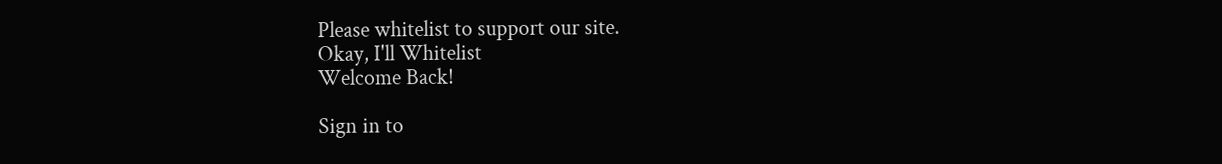Please whitelist to support our site.
Okay, I'll Whitelist
Welcome Back!

Sign in to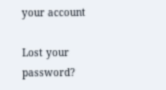your account

Lost your password?